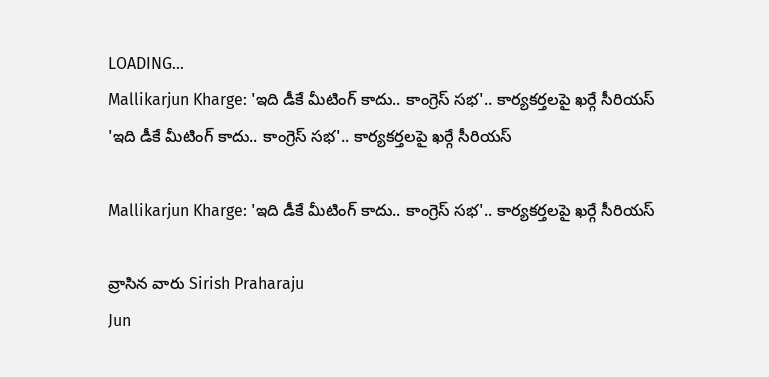LOADING...
Mallikarjun Kharge: 'ఇది డీకే మీటింగ్ కాదు.. కాంగ్రెస్ సభ'.. కార్యకర్తలపై ఖర్గే సీరియస్
'ఇది డీకే మీటింగ్ కాదు.. కాంగ్రెస్ సభ'.. కార్యకర్తలపై ఖర్గే సీరియస్

Mallikarjun Kharge: 'ఇది డీకే మీటింగ్ కాదు.. కాంగ్రెస్ సభ'.. కార్యకర్తలపై ఖర్గే సీరియస్

వ్రాసిన వారు Sirish Praharaju
Jun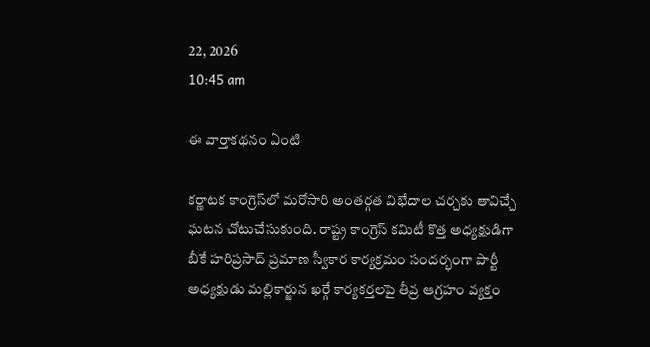22, 2026
10:45 am

ఈ వార్తాకథనం ఏంటి

కర్ణాటక కాంగ్రెస్‌లో మరోసారి అంతర్గత విభేదాల చర్చకు తావిచ్చే ఘటన చోటుచేసుకుంది. రాష్ట్ర కాంగ్రెస్ కమిటీ కొత్త అధ్యక్షుడిగా బీకే హరిప్రసాద్ ప్రమాణ స్వీకార కార్యక్రమం సందర్భంగా పార్టీ అధ్యక్షుడు మల్లికార్జున ఖర్గే కార్యకర్తలపై తీవ్ర ఆగ్రహం వ్యక్తం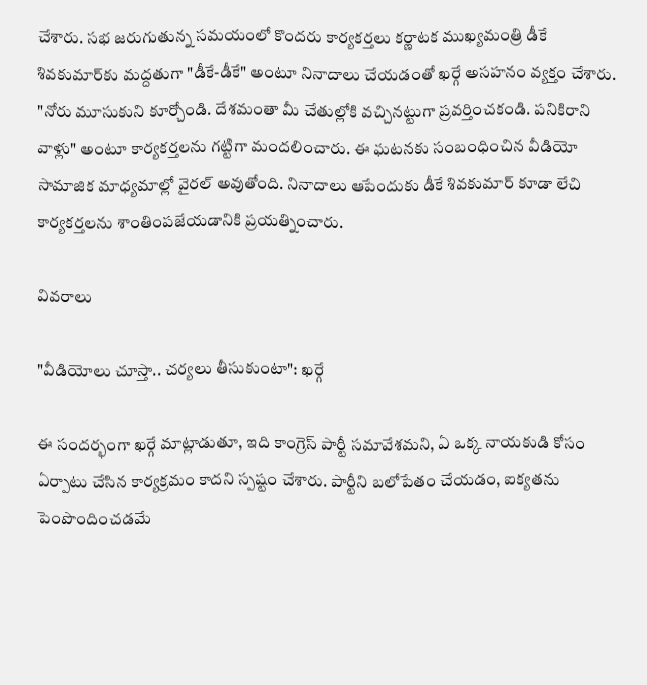చేశారు. సభ జరుగుతున్న సమయంలో కొందరు కార్యకర్తలు కర్ణాటక ముఖ్యమంత్రి డీకే శివకుమార్‌కు మద్దతుగా "డీకే-డీకే" అంటూ నినాదాలు చేయడంతో ఖర్గే అసహనం వ్యక్తం చేశారు. "నోరు మూసుకుని కూర్చోండి. దేశమంతా మీ చేతుల్లోకి వచ్చినట్టుగా ప్రవర్తించకండి. పనికిరాని వాళ్లు" అంటూ కార్యకర్తలను గట్టిగా మందలించారు. ఈ ఘటనకు సంబంధించిన వీడియో సామాజిక మాధ్యమాల్లో వైరల్ అవుతోంది. నినాదాలు ఆపేందుకు డీకే శివకుమార్ కూడా లేచి కార్యకర్తలను శాంతింపజేయడానికి ప్రయత్నించారు.

వివరాలు

"వీడియోలు చూస్తా.. చర్యలు తీసుకుంటా": ఖర్గే

ఈ సందర్భంగా ఖర్గే మాట్లాడుతూ, ఇది కాంగ్రెస్ పార్టీ సమావేశమని, ఏ ఒక్క నాయకుడి కోసం ఏర్పాటు చేసిన కార్యక్రమం కాదని స్పష్టం చేశారు. పార్టీని బలోపేతం చేయడం, ఐక్యతను పెంపొందించడమే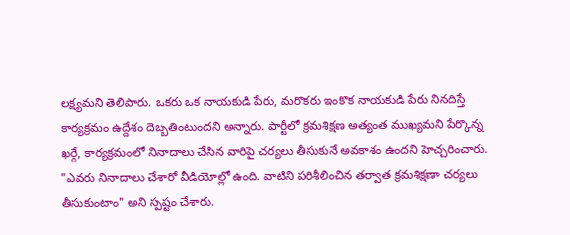లక్ష్యమని తెలిపారు. ఒకరు ఒక నాయకుడి పేరు, మరొకరు ఇంకొక నాయకుడి పేరు నినదిస్తే కార్యక్రమం ఉద్దేశం దెబ్బతింటుందని అన్నారు. పార్టీలో క్రమశిక్షణ అత్యంత ముఖ్యమని పేర్కొన్న ఖర్గే, కార్యక్రమంలో నినాదాలు చేసిన వారిపై చర్యలు తీసుకునే అవకాశం ఉందని హెచ్చరించారు. "ఎవరు నినాదాలు చేశారో వీడియోల్లో ఉంది. వాటిని పరిశీలించిన తర్వాత క్రమశిక్షణా చర్యలు తీసుకుంటాం" అని స్పష్టం చేశారు.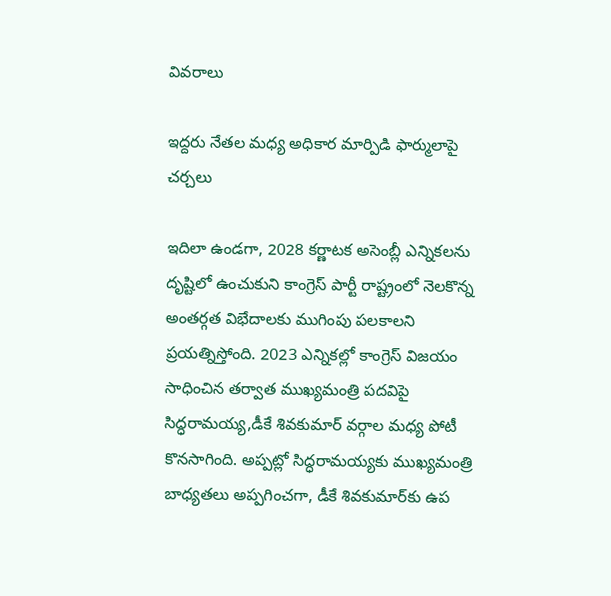వివరాలు

ఇద్దరు నేతల మధ్య అధికార మార్పిడి ఫార్ములాపై చర్చలు

ఇదిలా ఉండగా, 2028 కర్ణాటక అసెంబ్లీ ఎన్నికలను దృష్టిలో ఉంచుకుని కాంగ్రెస్ పార్టీ రాష్ట్రంలో నెలకొన్న అంతర్గత విభేదాలకు ముగింపు పలకాలని ప్రయత్నిస్తోంది. 2023 ఎన్నికల్లో కాంగ్రెస్ విజయం సాధించిన తర్వాత ముఖ్యమంత్రి పదవిపై సిద్ధరామయ్య,డీకే శివకుమార్ వర్గాల మధ్య పోటీ కొనసాగింది. అప్పట్లో సిద్ధరామయ్యకు ముఖ్యమంత్రి బాధ్యతలు అప్పగించగా, డీకే శివకుమార్‌కు ఉప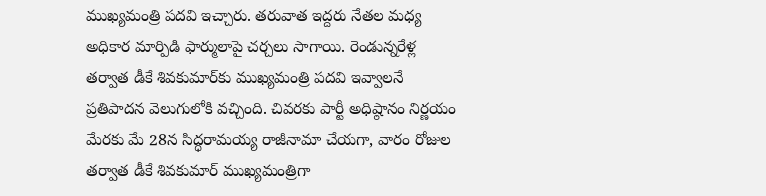ముఖ్యమంత్రి పదవి ఇచ్చారు. తరువాత ఇద్దరు నేతల మధ్య అధికార మార్పిడి ఫార్ములాపై చర్చలు సాగాయి. రెండున్నరేళ్ల తర్వాత డీకే శివకుమార్‌కు ముఖ్యమంత్రి పదవి ఇవ్వాలనే ప్రతిపాదన వెలుగులోకి వచ్చింది. చివరకు పార్టీ అధిష్ఠానం నిర్ణయం మేరకు మే 28న సిద్ధరామయ్య రాజీనామా చేయగా, వారం రోజుల తర్వాత డీకే శివకుమార్ ముఖ్యమంత్రిగా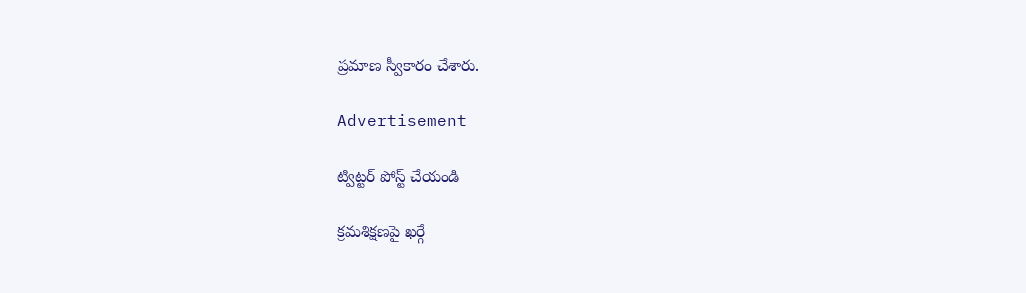ప్రమాణ స్వీకారం చేశారు.

Advertisement

ట్విట్టర్ పోస్ట్ చేయండి

క్రమశిక్షణపై ఖర్గే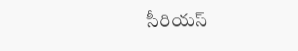సీరియస్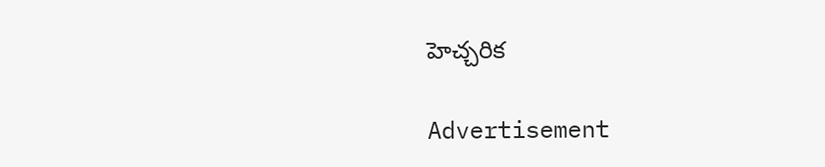హెచ్చరిక

Advertisement